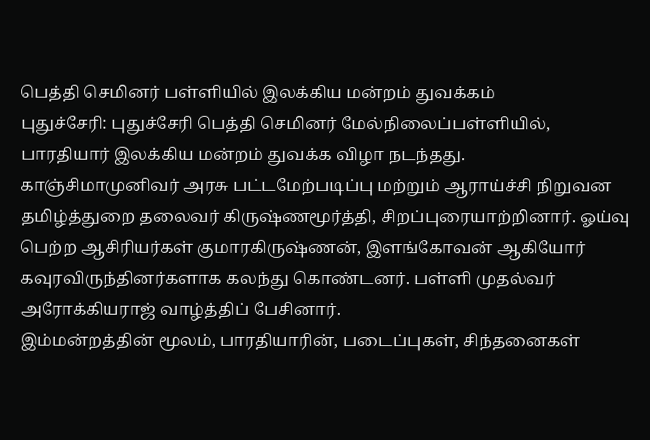பெத்தி செமினர் பள்ளியில் இலக்கிய மன்றம் துவக்கம்
புதுச்சேரி: புதுச்சேரி பெத்தி செமினர் மேல்நிலைப்பள்ளியில், பாரதியார் இலக்கிய மன்றம் துவக்க விழா நடந்தது.
காஞ்சிமாமுனிவர் அரசு பட்டமேற்படிப்பு மற்றும் ஆராய்ச்சி நிறுவன தமிழ்த்துறை தலைவர் கிருஷ்ணமூர்த்தி, சிறப்புரையாற்றினார். ஓய்வு பெற்ற ஆசிரியர்கள் குமாரகிருஷ்ணன், இளங்கோவன் ஆகியோர் கவுரவிருந்தினர்களாக கலந்து கொண்டனர். பள்ளி முதல்வர் அரோக்கியராஜ் வாழ்த்திப் பேசினார்.
இம்மன்றத்தின் மூலம், பாரதியாரின், படைப்புகள், சிந்தனைகள்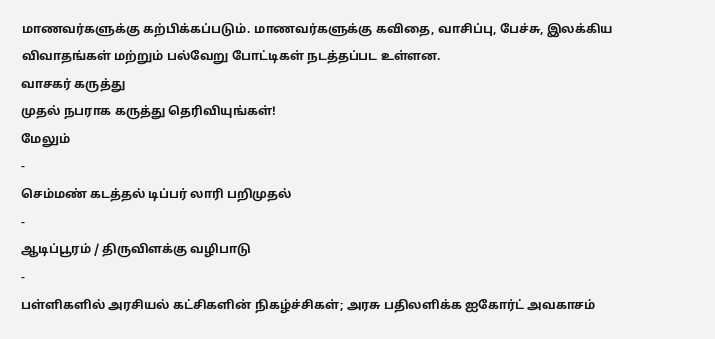மாணவர்களுக்கு கற்பிக்கப்படும். மாணவர்களுக்கு கவிதை, வாசிப்பு, பேச்சு, இலக்கிய விவாதங்கள் மற்றும் பல்வேறு போட்டிகள் நடத்தப்பட உள்ளன.
வாசகர் கருத்து
முதல் நபராக கருத்து தெரிவியுங்கள்!
மேலும்
-
செம்மண் கடத்தல் டிப்பர் லாரி பறிமுதல்
-
ஆடிப்பூரம் / திருவிளக்கு வழிபாடு
-
பள்ளிகளில் அரசியல் கட்சிகளின் நிகழ்ச்சிகள்; அரசு பதிலளிக்க ஐகோர்ட் அவகாசம்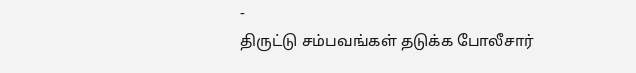-
திருட்டு சம்பவங்கள் தடுக்க போலீசார்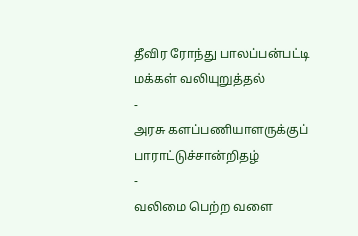தீவிர ரோந்து பாலப்பன்பட்டி மக்கள் வலியுறுத்தல்
-
அரசு களப்பணியாளருக்குப் பாராட்டுச்சான்றிதழ்
-
வலிமை பெற்ற வளை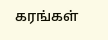கரங்கள்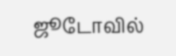ஜூடோவில்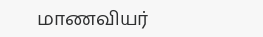மாணவியர்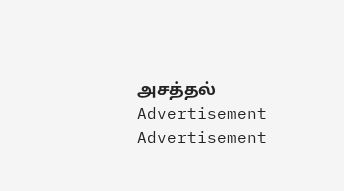அசத்தல்
Advertisement
Advertisement